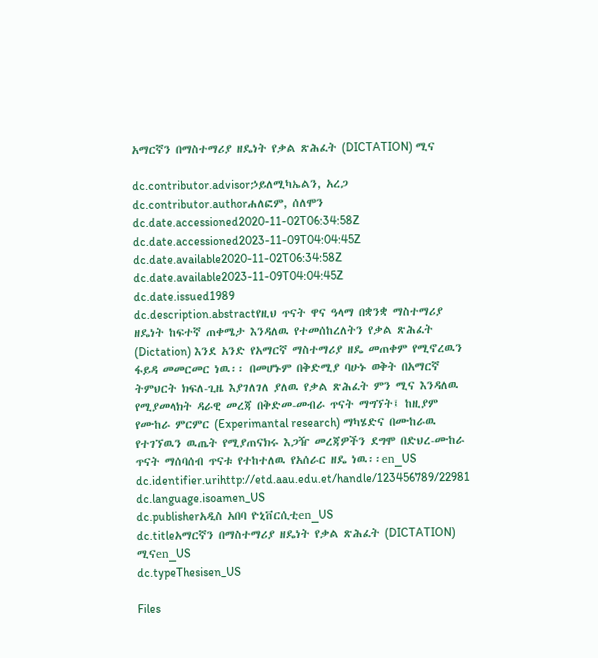አማርኛን በማስተማሪያ ዘዴነት የቃል ጽሕፈት (DICTATION) ሚና

dc.contributor.advisorኃይለሚካኤልን, አረጋ
dc.contributor.authorሐለፎም, ሰለሞን
dc.date.accessioned2020-11-02T06:34:58Z
dc.date.accessioned2023-11-09T04:04:45Z
dc.date.available2020-11-02T06:34:58Z
dc.date.available2023-11-09T04:04:45Z
dc.date.issued1989
dc.description.abstractየዚህ ጥናት ዋና ዓላማ በቋንቋ ማስተማሪያ ዘዴነት ከፍተኛ ጠቀሜታ እንዳለዉ የተመሰከረለትን የቃል ጽሕፈት (Dictation) እንደ አንድ የአማርኛ ማስተማሪያ ዘዴ መጠቀም የሚኖረዉን ፋይዳ መመርመር ነዉ፡፡ በመሆኑም በቅድሚያ ባሁኑ ወቅት በአማርኛ ትምህርት ክፍለ-ጊዜ እያገለገለ ያለዉ የቃል ጽሕፈት ምን ሚና እንዳለዉ የሚያመላክት ዳራዊ መረጃ በቅድመ-መብራ ጥናት ማግኘት፤ ከዚያም የሙከራ ምርምር (Experimantal research) ማካሄድና በሙከራዉ የተገኘዉን ዉጤት የሚያጠናክሩ እጋዥ መረጃዎችን ደግሞ በድህረ-ሙከራ ጥናት ማሰባሰብ ጥናቱ የተከተለዉ የአሰራር ዘዴ ነዉ፡፡en_US
dc.identifier.urihttp://etd.aau.edu.et/handle/123456789/22981
dc.language.isoamen_US
dc.publisherአዲስ አበባ ዮኒቨርሲቲen_US
dc.titleአማርኛን በማስተማሪያ ዘዴነት የቃል ጽሕፈት (DICTATION) ሚናen_US
dc.typeThesisen_US

Files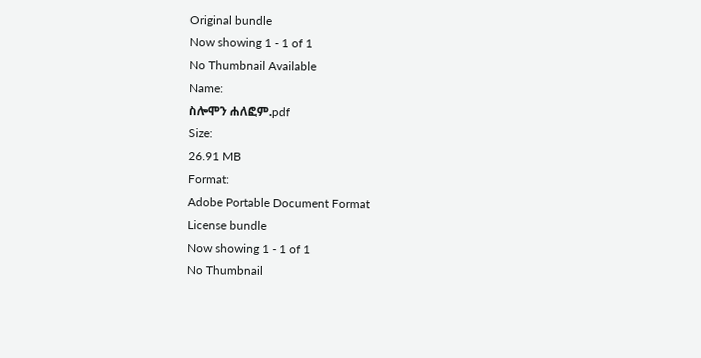Original bundle
Now showing 1 - 1 of 1
No Thumbnail Available
Name:
ስሎሞን ሐለፎም.pdf
Size:
26.91 MB
Format:
Adobe Portable Document Format
License bundle
Now showing 1 - 1 of 1
No Thumbnail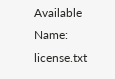Available
Name:
license.txt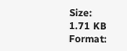Size:
1.71 KB
Format: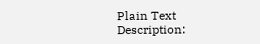Plain Text
Description: